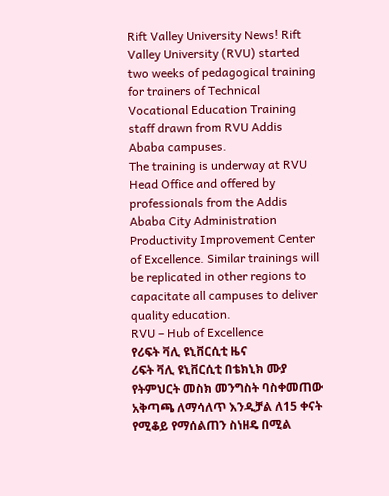Rift Valley University News! Rift Valley University (RVU) started two weeks of pedagogical training for trainers of Technical Vocational Education Training staff drawn from RVU Addis Ababa campuses.
The training is underway at RVU Head Office and offered by professionals from the Addis Ababa City Administration Productivity Improvement Center of Excellence. Similar trainings will be replicated in other regions to capacitate all campuses to deliver quality education.
RVU – Hub of Excellence
የሪፍት ቫሊ ዩኒቨርሲቲ ዜና
ሪፍት ቫሊ ዩኒቨርሲቲ በቴክኒክ ሙያ የትምህርት መስክ መንግስት ባስቀመጠው አቅጣጫ ለማሳለጥ እንዲቻል ለ15 ቀናት የሚቆይ የማሰልጠን ስነዘዴ በሚል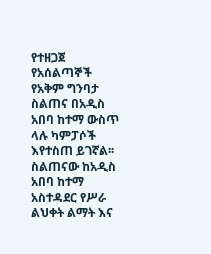የተዘጋጀ የአሰልጣኞች የአቅም ግንባታ ስልጠና በአዲስ አበባ ከተማ ውስጥ ላሉ ካምፓሶች እየተስጠ ይገኛል፡፡
ስልጠናው ከአዲስ አበባ ከተማ አስተዳደር የሥራ ልህቀት ልማት እና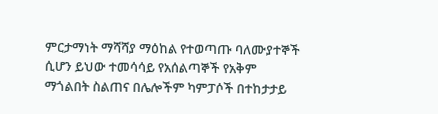ምርታማነት ማሻሻያ ማዕከል የተወጣጡ ባለሙያተኞች ሲሆን ይህው ተመሳሳይ የአሰልጣኞች የአቅም ማጎልበት ስልጠና በሌሎችም ካምፓሶች በተከታታይ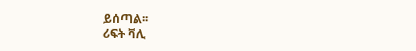ይሰጣል፡፡
ሪፍት ቫሊ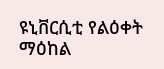ዩኒቨርሲቲ የልዕቀት ማዕከል